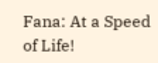Fana: At a Speed of Life!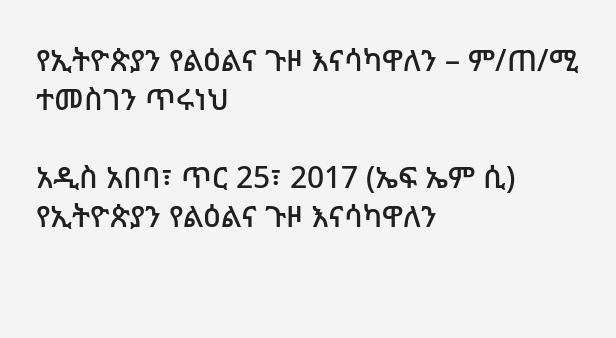የኢትዮጵያን የልዕልና ጉዞ እናሳካዋለን – ም/ጠ/ሚ ተመስገን ጥሩነህ

አዲስ አበባ፣ ጥር 25፣ 2017 (ኤፍ ኤም ሲ) የኢትዮጵያን የልዕልና ጉዞ እናሳካዋለን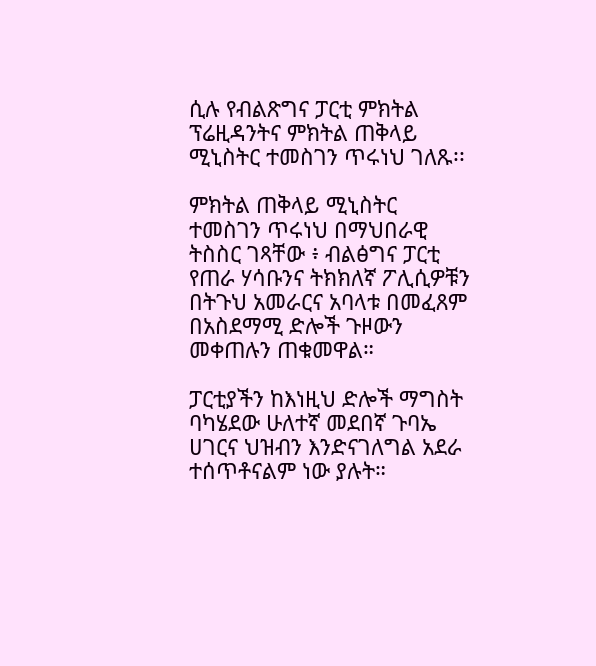ሲሉ የብልጽግና ፓርቲ ምክትል ፕሬዚዳንትና ምክትል ጠቅላይ ሚኒስትር ተመስገን ጥሩነህ ገለጹ፡፡

ምክትል ጠቅላይ ሚኒስትር ተመስገን ጥሩነህ በማህበራዊ ትስስር ገጻቸው ፥ ብልፅግና ፓርቲ የጠራ ሃሳቡንና ትክክለኛ ፖሊሲዎቹን በትጉህ አመራርና አባላቱ በመፈጸም በአስደማሚ ድሎች ጉዞውን መቀጠሉን ጠቁመዋል።

ፓርቲያችን ከእነዚህ ድሎች ማግስት ባካሄደው ሁለተኛ መደበኛ ጉባኤ ሀገርና ህዝብን እንድናገለግል አደራ ተሰጥቶናልም ነው ያሉት።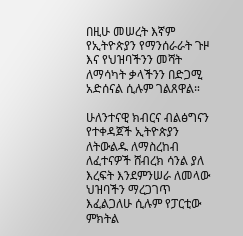በዚሁ መሠረት እኛም የኢትዮጵያን የማንሰራራት ጉዞ እና የህዝባችንን መሻት ለማሳካት ቃላችንን በድጋሚ አድሰናል ሲሉም ገልጸዋል።

ሁለንተናዊ ክብርና ብልፅግናን የተቀዳጀች ኢትዮጵያን ለትውልዱ ለማስረከብ ለፈተናዎች ሸብረክ ሳንል ያለ እረፍት እንደምንሠራ ለመላው ህዝባችን ማረጋገጥ እፈልጋለሁ ሲሉም የፓርቲው ምክትል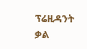ፕሬዚዳንት ቃል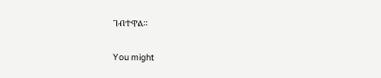ገብተዋል።

You might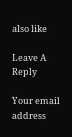also like

Leave A Reply

Your email address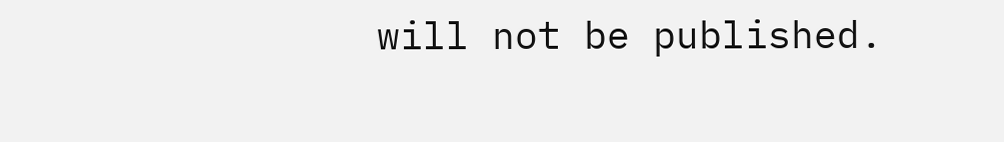will not be published.